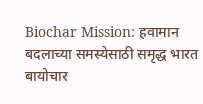Biochar Mission: हवामान बदलाच्या समस्येसाठी समृद्ध भारत बायोचार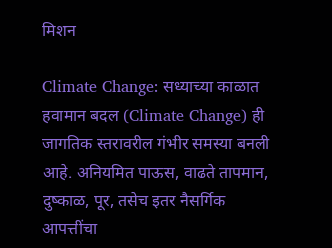मिशन

Climate Change: सध्याच्या काळात हवामान बदल (Climate Change) ही जागतिक स्तरावरील गंभीर समस्या बनली आहे. अनियमित पाऊस, वाढते तापमान, दुष्काळ, पूर, तसेच इतर नैसर्गिक आपत्तींचा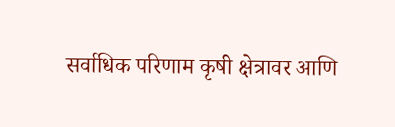सर्वाधिक परिणाम कृषी क्षेत्रावर आणि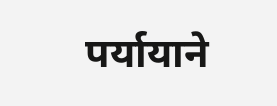पर्यायाने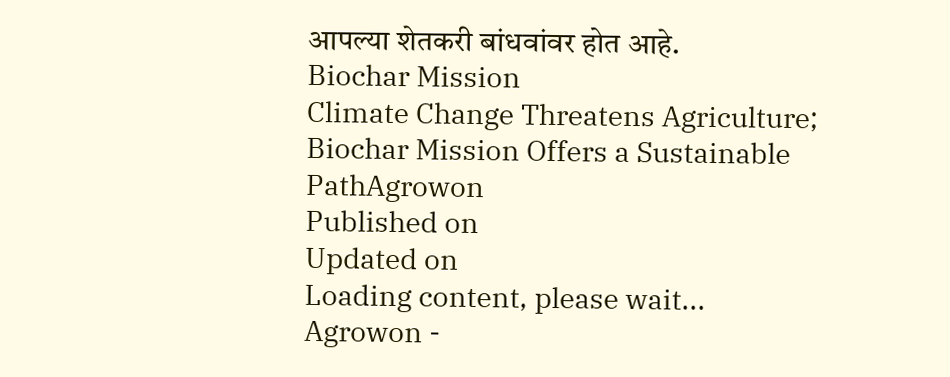आपल्या शेतकरी बांधवांवर होत आहे.
Biochar Mission
Climate Change Threatens Agriculture; Biochar Mission Offers a Sustainable PathAgrowon
Published on
Updated on
Loading content, please wait...
Agrowon -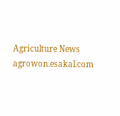Agriculture News
agrowon.esakal.com